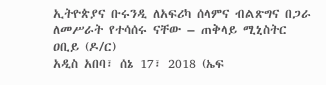ኢትዮጵያና ቡሩንዲ ለአፍሪካ ሰላምና ብልጽግና በጋራ ለመሥራት የተሳሰሩ ናቸው – ጠቅላይ ሚኒስትር ዐቢይ (ዶ/ር)
አዲስ አበባ፣ ሰኔ 17፣ 2018 (ኤፍ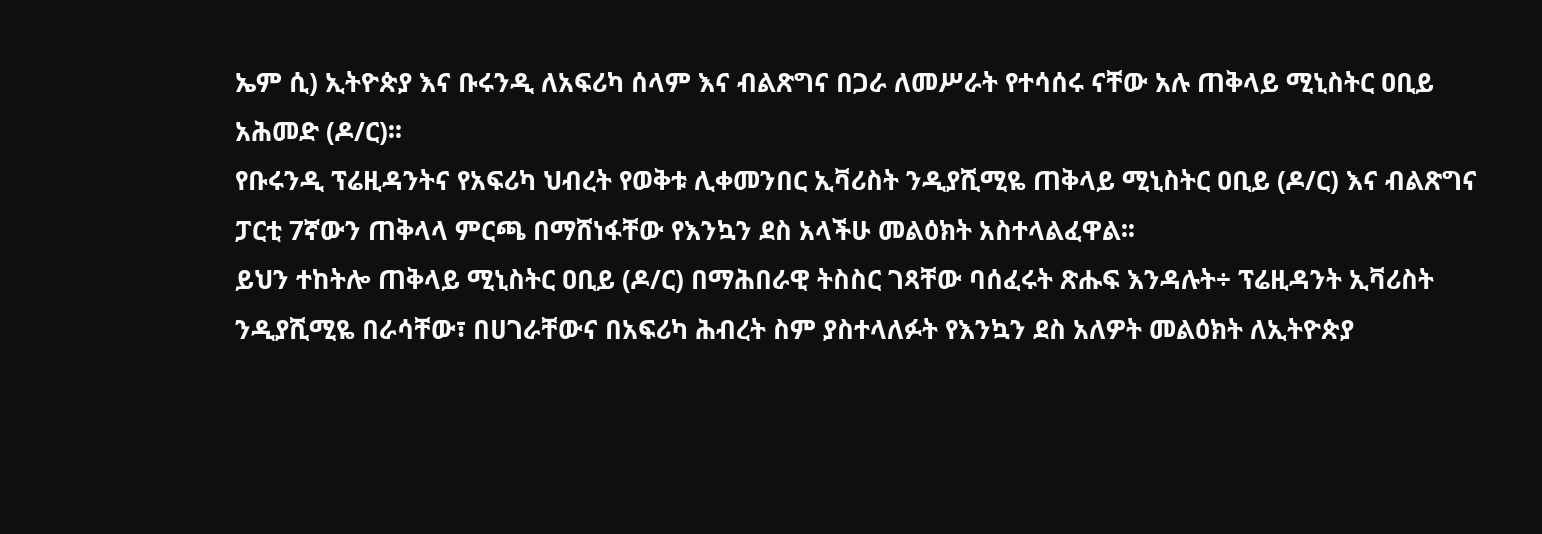ኤም ሲ) ኢትዮጵያ እና ቡሩንዲ ለአፍሪካ ሰላም እና ብልጽግና በጋራ ለመሥራት የተሳሰሩ ናቸው አሉ ጠቅላይ ሚኒስትር ዐቢይ አሕመድ (ዶ/ር)፡፡
የቡሩንዲ ፕሬዚዳንትና የአፍሪካ ህብረት የወቅቱ ሊቀመንበር ኢቫሪስት ንዲያሺሚዬ ጠቅላይ ሚኒስትር ዐቢይ (ዶ/ር) እና ብልጽግና ፓርቲ 7ኛውን ጠቅላላ ምርጫ በማሸነፋቸው የእንኳን ደስ አላችሁ መልዕክት አስተላልፈዋል፡፡
ይህን ተከትሎ ጠቅላይ ሚኒስትር ዐቢይ (ዶ/ር) በማሕበራዊ ትስስር ገጻቸው ባሰፈሩት ጽሑፍ እንዳሉት÷ ፕሬዚዳንት ኢቫሪስት ንዲያሺሚዬ በራሳቸው፣ በሀገራቸውና በአፍሪካ ሕብረት ስም ያስተላለፉት የእንኳን ደስ አለዎት መልዕክት ለኢትዮጵያ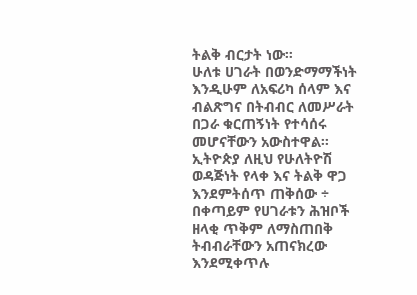ትልቅ ብርታት ነው።
ሁለቱ ሀገራት በወንድማማችነት እንዲሁም ለአፍሪካ ሰላም እና ብልጽግና በትብብር ለመሥራት በጋራ ቁርጠኝነት የተሳሰሩ መሆናቸውን አውስተዋል፡፡
ኢትዮጵያ ለዚህ የሁለትዮሽ ወዳጅነት የላቀ እና ትልቅ ዋጋ እንደምትሰጥ ጠቅሰው ÷ በቀጣይም የሀገራቱን ሕዝቦች ዘላቂ ጥቅም ለማስጠበቅ ትብብራቸውን አጠናክረው እንደሚቀጥሉ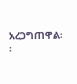አረጋግጠዋል፡፡